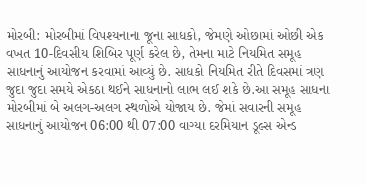મોરબી: મોરબીમાં વિપશ્યનાના જૂના સાધકો, જેમણે ઓછામાં ઓછી એક વખત 10-દિવસીય શિબિર પૂર્ણ કરેલ છે, તેમના માટે નિયમિત સમૂહ સાધનાનું આયોજન કરવામાં આવ્યું છે. સાધકો નિયમિત રીતે દિવસમાં ત્રણ જુદા જુદા સમયે એકઠા થઈને સાધનાનો લાભ લઈ શકે છે.આ સમૂહ સાધના મોરબીમાં બે અલગ-અલગ સ્થળોએ યોજાય છે. જેમાં સવારની સમૂહ સાધનાનું આયોજન 06:00 થી 07:00 વાગ્યા દરમિયાન ડૂલ્સ એન્ડ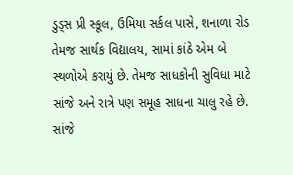ડુડ્સ પ્રી સ્કૂલ, ઉમિયા સર્કલ પાસે, શનાળા રોડ તેમજ સાર્થક વિદ્યાલય, સામાં કાંઠે એમ બે સ્થળોએ કરાયું છે. તેમજ સાધકોની સુવિધા માટે સાંજે અને રાત્રે પણ સમૂહ સાધના ચાલુ રહે છે. સાંજે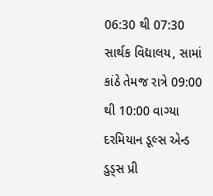06:30 થી 07:30 સાર્થક વિદ્યાલય, સામાં કાંઠે તેમજ રાત્રે 09:00 થી 10:00 વાગ્યા દરમિયાન ડૂલ્સ એન્ડ ડુડ્સ પ્રી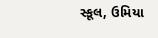સ્કૂલ, ઉમિયા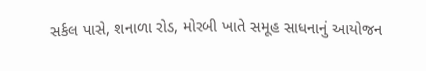સર્કલ પાસે, શનાળા રોડ, મોરબી ખાતે સમૂહ સાધનાનું આયોજન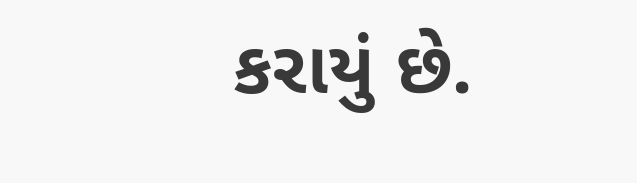કરાયું છે.